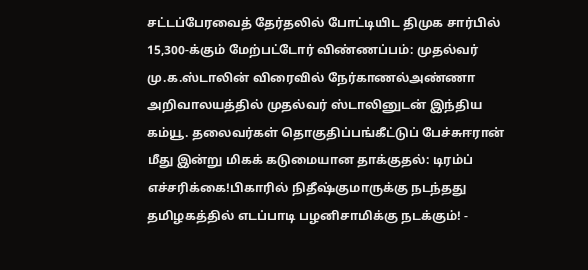சட்டப்பேரவைத் தேர்தலில் போட்டியிட திமுக சார்பில் 15,300-க்கும் மேற்பட்டோர் விண்ணப்பம்: முதல்வர் மு.க.ஸ்டாலின் விரைவில் நேர்காணல்அண்ணா அறிவாலயத்தில் முதல்வர் ஸ்டாலினுடன் இந்திய கம்யூ. தலைவர்கள் தொகுதிப்பங்கீட்டுப் பேச்சுஈரான் மீது இன்று மிகக் கடுமையான தாக்குதல்: டிரம்ப் எச்சரிக்கை!பிகாரில் நிதீஷ்குமாருக்கு நடந்தது தமிழகத்தில் எடப்பாடி பழனிசாமிக்கு நடக்கும்! -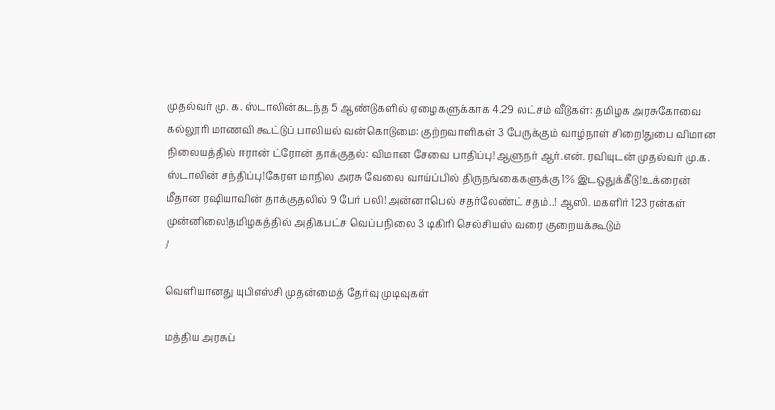முதல்வர் மு. க. ஸ்டாலின்கடந்த 5 ஆண்டுகளில் ஏழைகளுக்காக 4.29 லட்சம் வீடுகள்: தமிழக அரசுகோவை கல்லூரி மாணவி கூட்டுப் பாலியல் வன்கொடுமை: குற்றவாளிகள் 3 பேருக்கும் வாழ்நாள் சிறை!துபை விமான நிலையத்தில் ஈரான் ட்ரோன் தாக்குதல்: விமான சேவை பாதிப்பு!ஆளுநர் ஆர்.என். ரவியுடன் முதல்வர் மு.க. ஸ்டாலின் சந்திப்பு!கேரள மாநில அரசு வேலை வாய்ப்பில் திருநங்கைகளுக்கு 1% இடஒதுக்கீடு!உக்ரைன் மீதான ரஷியாவின் தாக்குதலில் 9 பேர் பலி!அன்னாபெல் சதர்லேண்ட் சதம்..! ஆஸி. மகளிர் 123 ரன்கள் முன்னிலை!தமிழகத்தில் அதிகபட்ச வெப்பநிலை 3 டிகிரி செல்சியஸ் வரை குறையக்கூடும்
/

வெளியானது யுபிஎஸ்சி முதன்மைத் தேர்வு முடிவுகள்

மத்திய அரசுப்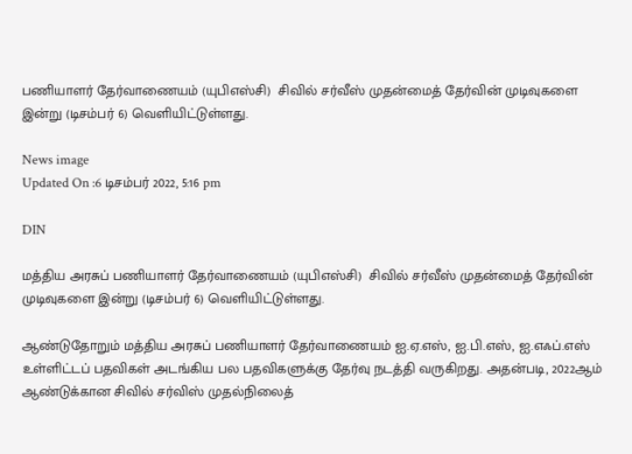பணியாளர் தேர்வாணையம் (யுபிஎஸ்சி)  சிவில் சர்வீஸ் முதன்மைத் தேர்வின் முடிவுகளை இன்று (டிசம்பர் 6) வெளியிட்டுள்ளது.

News image
Updated On :6 டிசம்பர் 2022, 5:16 pm

DIN

மத்திய அரசுப் பணியாளர் தேர்வாணையம் (யுபிஎஸ்சி)  சிவில் சர்வீஸ் முதன்மைத் தேர்வின் முடிவுகளை இன்று (டிசம்பர் 6) வெளியிட்டுள்ளது.

ஆண்டுதோறும் மத்திய அரசுப் பணியாளர் தேர்வாணையம் ஐ.ஏ.எஸ், ஐ.பி.எஸ், ஐ.எஃப்.எஸ் உள்ளிட்டப் பதவிகள் அடங்கிய பல பதவிகளுக்கு தேர்வு நடத்தி வருகிறது. அதன்படி, 2022ஆம் ஆண்டுக்கான சிவில் சர்விஸ் முதல்நிலைத்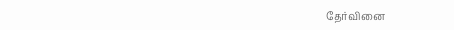தேர்வினை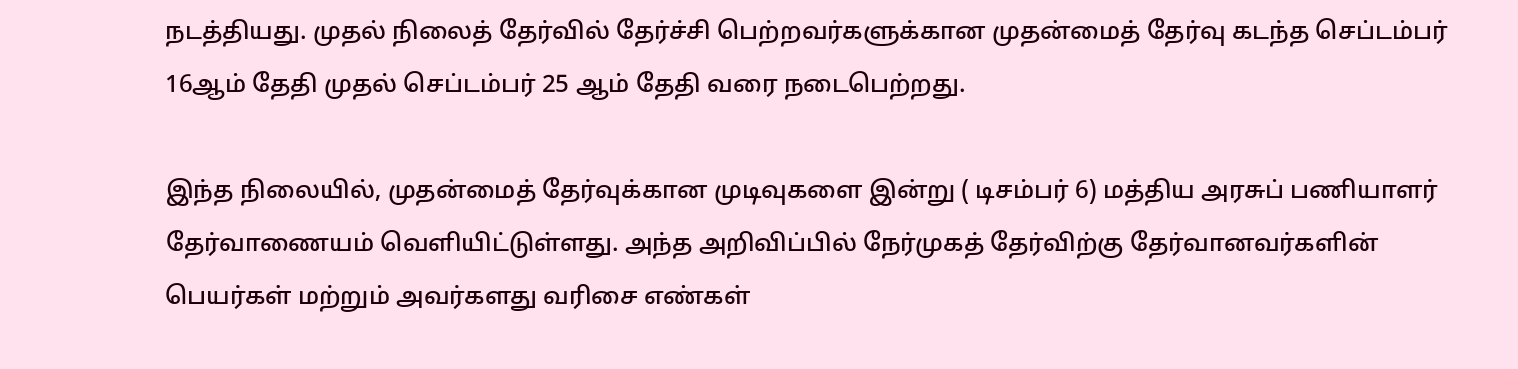நடத்தியது. முதல் நிலைத் தேர்வில் தேர்ச்சி பெற்றவர்களுக்கான முதன்மைத் தேர்வு கடந்த செப்டம்பர் 16ஆம் தேதி முதல் செப்டம்பர் 25 ஆம் தேதி வரை நடைபெற்றது.

இந்த நிலையில், முதன்மைத் தேர்வுக்கான முடிவுகளை இன்று ( டிசம்பர் 6) மத்திய அரசுப் பணியாளர் தேர்வாணையம் வெளியிட்டுள்ளது. அந்த அறிவிப்பில் நேர்முகத் தேர்விற்கு தேர்வானவர்களின் பெயர்கள் மற்றும் அவர்களது வரிசை எண்கள்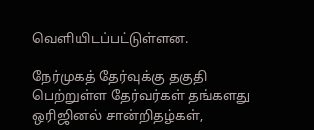வெளியிடப்பட்டுள்ளன.

நேர்முகத் தேர்வுக்கு தகுதி பெற்றுள்ள தேர்வர்கள் தங்களது ஒரிஜினல் சான்றிதழ்கள்,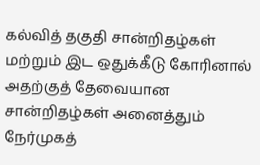கல்வித் தகுதி சான்றிதழ்கள் மற்றும் இட ஒதுக்கீடு கோரினால் அதற்குத் தேவையான சான்றிதழ்கள் அனைத்தும் நேர்முகத்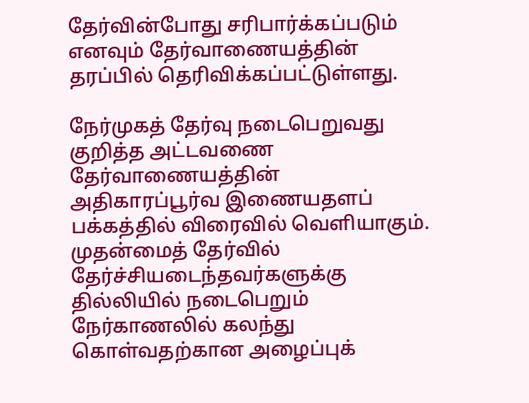தேர்வின்போது சரிபார்க்கப்படும் எனவும் தேர்வாணையத்தின் தரப்பில் தெரிவிக்கப்பட்டுள்ளது.

நேர்முகத் தேர்வு நடைபெறுவது குறித்த அட்டவணை தேர்வாணையத்தின் அதிகாரப்பூர்வ இணையதளப் பக்கத்தில் விரைவில் வெளியாகும். முதன்மைத் தேர்வில் தேர்ச்சியடைந்தவர்களுக்கு தில்லியில் நடைபெறும் நேர்காணலில் கலந்து கொள்வதற்கான அழைப்புக்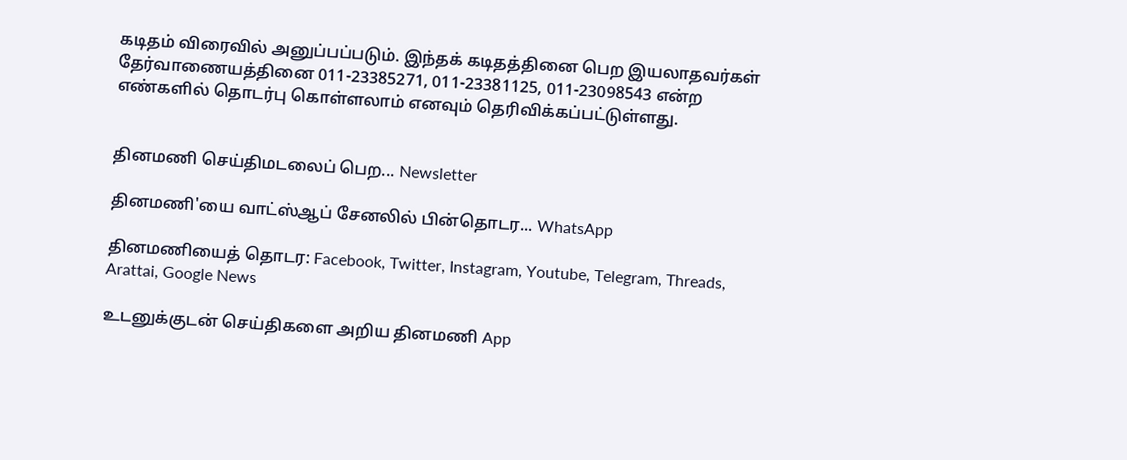கடிதம் விரைவில் அனுப்பப்படும். இந்தக் கடிதத்தினை பெற இயலாதவர்கள் தேர்வாணையத்தினை 011-23385271, 011-23381125, 011-23098543 என்ற எண்களில் தொடர்பு கொள்ளலாம் எனவும் தெரிவிக்கப்பட்டுள்ளது.


தினமணி செய்திமடலைப் பெற... Newsletter

தினமணி'யை வாட்ஸ்ஆப் சேனலில் பின்தொடர... WhatsApp

தினமணியைத் தொடர: Facebook, Twitter, Instagram, Youtube, Telegram, Threads, Arattai, Google News

உடனுக்குடன் செய்திகளை அறிய தினமணி App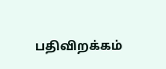பதிவிறக்கம்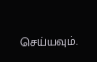செய்யவும்.